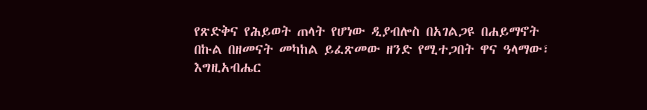የጽድቅና የሕይወት ጠላት የሆነው ዲያብሎስ በአገልጋዩ በሐይማኖት በኩል በዘመናት መካከል ይፈጽመው ዘንድ የሚተጋበት ዋና ዓላማው፣ እግዚአብሔር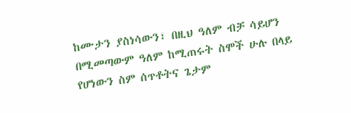ከሙታን ያስነሳውን፣ በዚህ ዓለም ብቻ ሳይሆን በሚመጣውም ዓለም ከሚጠሩት ስሞች ሁሉ በላይ የሆነውን ስም ሰጥቶትና ጌታም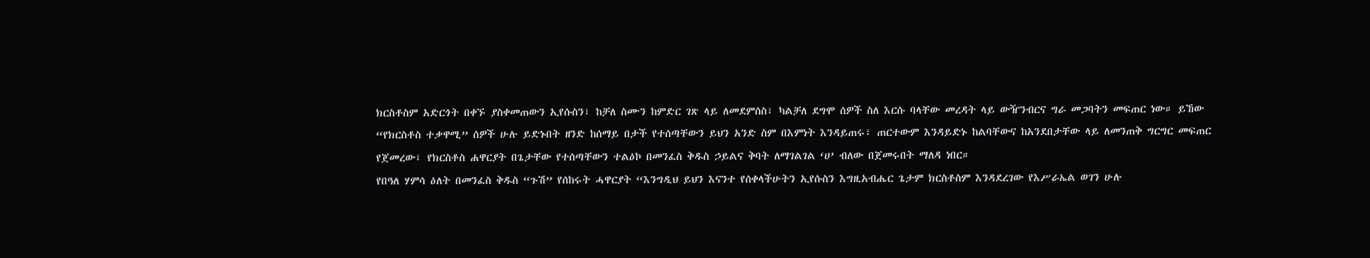ክርስቶስም አድርጎት በቀኙ ያስቀመጠውን ኢየሱስን፣ ከቻለ ስሙን ከምድር ገጽ ላይ ለመደምሰስ፣ ካልቻለ ደግሞ ሰዎች ስለ እርሱ ባላቸው መረዳት ላይ ውዥንብርና ግራ መጋባትን መፍጠር ነው። ይኸው “የክርስቶስ ተቃዋሚ” ሰዎች ሁሉ ይድኑበት ዘንድ ከሰማይ በታች የተሰጣቸውን ይህን አንድ ስም በእምነት እንዳይጠሩ፣ ጠርተውም እንዳይድኑ ከልባቸውና ከአንደበታቸው ላይ ለመንጠቅ ግርግር መፍጠር የጀመረው፣ የክርስቶስ ሐዋርያት በጌታቸው የተሰጣቸውን ተልዕኮ በመንፈስ ቅዱስ ኃይልና ቅባት ለማገልገል ‘ሀ’ ብለው በጀመሩበት ማለዳ ነበር።
የበዓለ ሃምሳ ዕለት በመንፈስ ቅዱስ “ጉሽ” የሰከሩት ሓዋርያት “እንግዲህ ይህን እናንተ የሰቀላችሁትን ኢየሱስን እግዚአብሔር ጌታም ክርስቶስም እንዳደረገው የእሥራኤል ወገን ሁሉ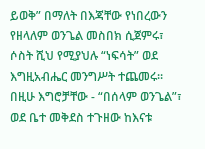ይወቅ” በማለት በእጃቸው የነበረውን የዘላለም ወንጌል መስበክ ሲጀምሩ፣ ሶስት ሺህ የሚያህሉ “ነፍሳት” ወደ እግዚአብሔር መንግሥት ተጨመሩ። በዚሁ እግሮቻቸው - “በሰላም ወንጌል”፣ ወደ ቤተ መቅደስ ተጉዘው ከእናቱ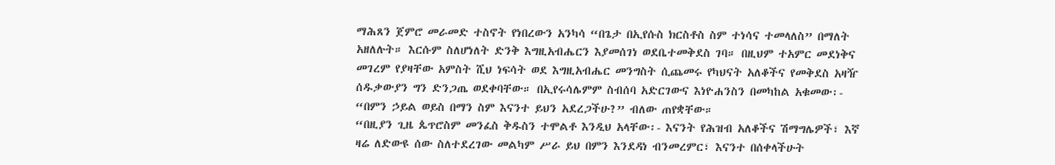ማሕጸን ጀምሮ መራመድ ተስኖት የነበረውን አንካሳ “በጌታ በኢየሱስ ክርስቶስ ስም ተነሳና ተመላለስ” በማለት አዘለሉት። እርሱም ስለሆነለት ድንቅ እግዚአብሔርን እያመሰገነ ወደቤተመቅደስ ገባ። በዚህም ተአምር መደነቅና መገረም የያዛቸው አምስት ሺህ ነፍሳት ወደ እግዚአብሔር መንግስት ሲጨመሩ የካህናት አለቆችና የመቅደስ አዛዥ ሰዱቃውያን ግን ድንጋጤ ወደቀባቸው። በኢየሩሳሌምም ስብሰባ አድርገውና እነዮሐንስን በመካከል አቁመው፡- “በምን ኃይል ወይስ በማን ስም እናንተ ይህን አደረጋችሁ?” ብለው ጠየቋቸው።
“በዚያን ጊዜ ጴጥሮስም መንፈስ ቅዱስን ተሞልቶ እንዲህ አላቸው፡- እናንት የሕዝብ አለቆችና ሽማግሌዎች፣ እኛ ዛሬ ለድውዩ ሰው ስለተደረገው መልካም ሥራ ይህ በምን እንደዳነ ብንመረምር፣ እናንተ በሰቀላችሁት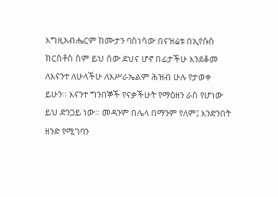እግዚአብሔርም ከሙታን ባስነሳው በናዝሬቱ በኢየሱስ ክርስቶስ ስም ይህ ሰው ደህና ሆኖ በፊታችሁ እንደቆመ ለእናንተ ለሁላችሁ ለእሥራኤልም ሕዝብ ሁሉ የታወቀ ይሁን። እናንተ ግንበኞች የናቃችሁት የማዕዘን ራስ የሆነው ይህ ድንጋይ ነው። መዳንም በሌላ በማንም የለም፤ እንድንበት ዘንድ የሚገባን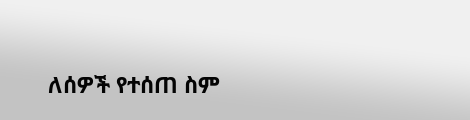ለሰዎች የተሰጠ ስም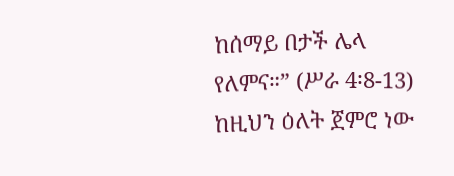ከሰማይ በታች ሌላ የለምና።” (ሥራ 4፡8-13)
ከዚህን ዕለት ጀምሮ ነው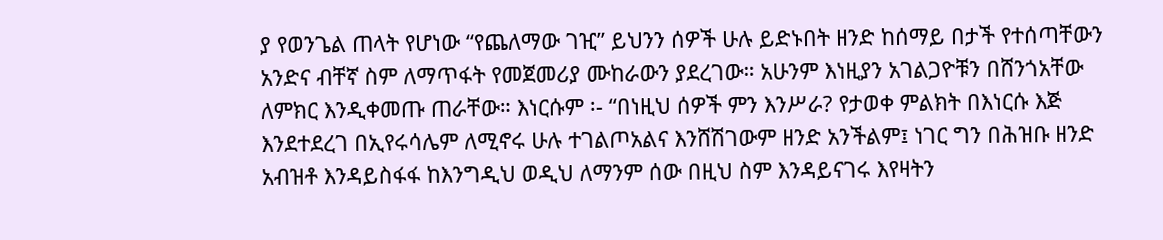ያ የወንጌል ጠላት የሆነው “የጨለማው ገዢ” ይህንን ሰዎች ሁሉ ይድኑበት ዘንድ ከሰማይ በታች የተሰጣቸውን አንድና ብቸኛ ስም ለማጥፋት የመጀመሪያ ሙከራውን ያደረገው። አሁንም እነዚያን አገልጋዮቹን በሸንጎአቸው ለምክር እንዲቀመጡ ጠራቸው። እነርሱም ፡- “በነዚህ ሰዎች ምን እንሥራ? የታወቀ ምልክት በእነርሱ እጅ እንደተደረገ በኢየሩሳሌም ለሚኖሩ ሁሉ ተገልጦአልና እንሸሽገውም ዘንድ አንችልም፤ ነገር ግን በሕዝቡ ዘንድ አብዝቶ እንዳይስፋፋ ከእንግዲህ ወዲህ ለማንም ሰው በዚህ ስም እንዳይናገሩ እየዛትን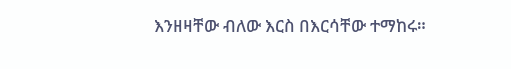እንዘዛቸው ብለው እርስ በእርሳቸው ተማከሩ።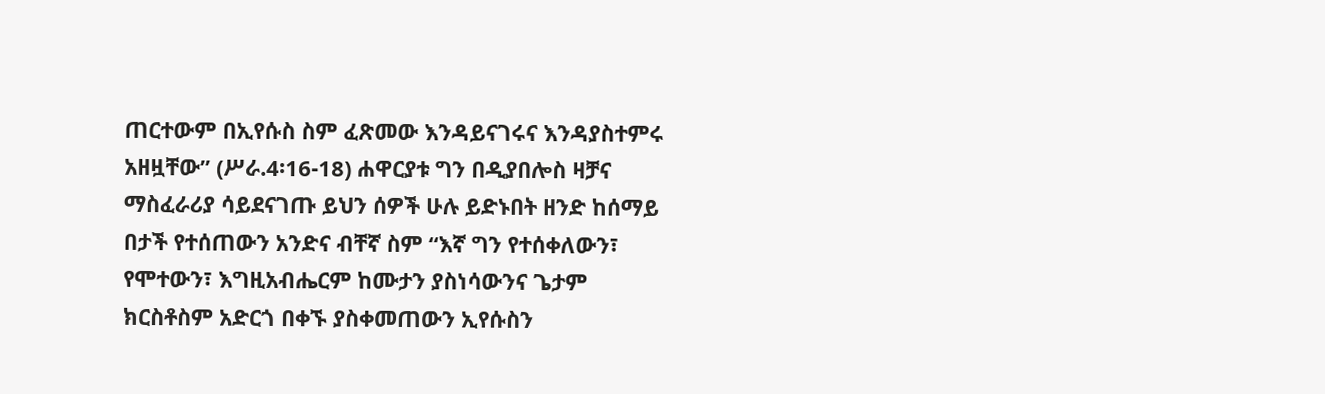ጠርተውም በኢየሱስ ስም ፈጽመው እንዳይናገሩና እንዳያስተምሩ አዘዟቸው” (ሥራ.4፡16-18) ሐዋርያቱ ግን በዲያበሎስ ዛቻና ማስፈራሪያ ሳይደናገጡ ይህን ሰዎች ሁሉ ይድኑበት ዘንድ ከሰማይ በታች የተሰጠውን አንድና ብቸኛ ስም “እኛ ግን የተሰቀለውን፣ የሞተውን፣ እግዚአብሔርም ከሙታን ያስነሳውንና ጌታም ክርስቶስም አድርጎ በቀኙ ያስቀመጠውን ኢየሱስን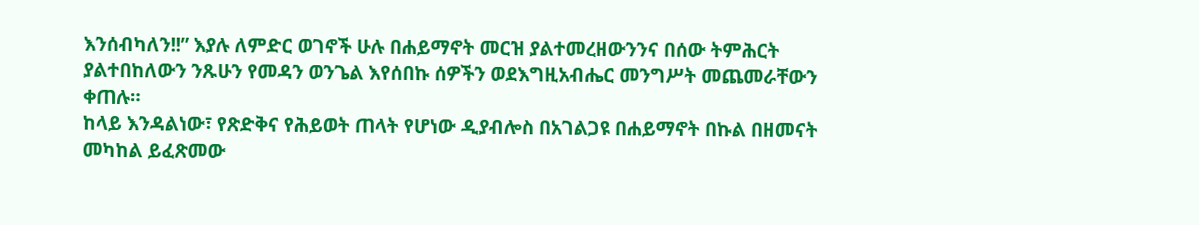እንሰብካለን!!” እያሉ ለምድር ወገኖች ሁሉ በሐይማኖት መርዝ ያልተመረዘውንንና በሰው ትምሕርት ያልተበከለውን ንጹሁን የመዳን ወንጌል እየሰበኩ ሰዎችን ወደእግዚአብሔር መንግሥት መጨመራቸውን ቀጠሉ።
ከላይ እንዳልነው፣ የጽድቅና የሕይወት ጠላት የሆነው ዲያብሎስ በአገልጋዩ በሐይማኖት በኩል በዘመናት መካከል ይፈጽመው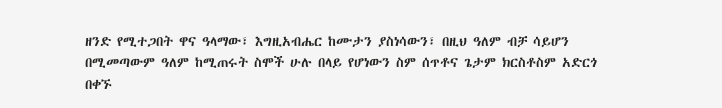ዘንድ የሚተጋበት ዋና ዓላማው፣ እግዚአብሔር ከሙታን ያስነሳውን፣ በዚህ ዓለም ብቻ ሳይሆን በሚመጣውም ዓለም ከሚጠሩት ስሞች ሁሉ በላይ የሆነውን ስም ሰጥቶና ጌታም ክርስቶስም አድርጎ በቀኙ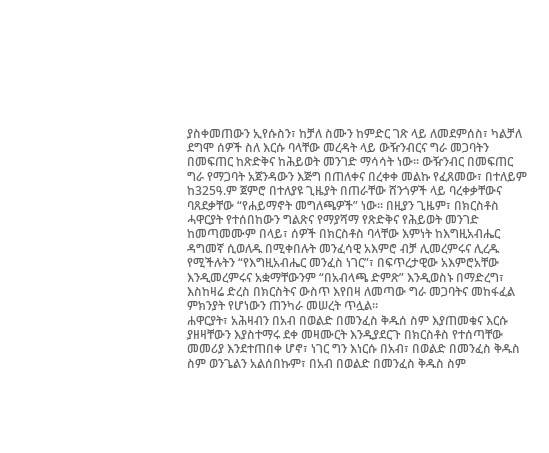ያስቀመጠውን ኢየሱስን፣ ከቻለ ስሙን ከምድር ገጽ ላይ ለመደምሰስ፣ ካልቻለ ደግሞ ሰዎች ስለ እርሱ ባላቸው መረዳት ላይ ውዥንብርና ግራ መጋባትን በመፍጠር ከጽድቅና ከሕይወት መንገድ ማሳሳት ነው። ውዥንብር በመፍጠር ግራ የማጋባት አጀንዳውን እጅግ በጠለቀና በረቀቀ መልኩ የፈጸመው፣ በተለይም ከ325ዓ.ም ጀምሮ በተለያዩ ጊዜያት በጠራቸው ሸንጎዎች ላይ ባረቀቃቸውና ባጸደቃቸው “የሐይማኖት መግለጫዎች” ነው። በዚያን ጊዜም፣ በክርስቶስ ሓዋርያት የተሰበከውን ግልጽና የማያሻማ የጽድቅና የሕይወት መንገድ ከመጣመሙም በላይ፣ ሰዎች በክርስቶስ ባላቸው እምነት ከእግዚአብሔር ዳግመኛ ሲወለዱ በሚቀበሉት መንፈሳዊ አእምሮ ብቻ ሊመረምሩና ሊረዱ የሚችሉትን “የእግዚአብሔር መንፈስ ነገር”፣ በፍጥረታዊው አእምሮአቸው እንዲመረምሩና አቋማቸውንም “በአብላጫ ድምጽ” እንዲወስኑ በማድረግ፣ እስከዛሬ ድረስ በክርስትና ውስጥ እየበዛ ለመጣው ግራ መጋባትና መከፋፈል ምክንያት የሆነውን ጠንካራ መሠረት ጥሏል።
ሐዋርያት፣ አሕዛብን በአብ በወልድ በመንፈስ ቅዱሰ ስም እያጠመቁና እርሱ ያዘዛቸውን እያስተማሩ ደቀ መዛሙርት እንዲያደርጉ በክርስቶስ የተሰጣቸው መመሪያ እንደተጠበቀ ሆኖ፣ ነገር ግን እነርሱ በአብ፣ በወልድ በመንፈስ ቅዱስ ስም ወንጌልን አልሰበኩም፣ በአብ በወልድ በመንፈስ ቅዱስ ስም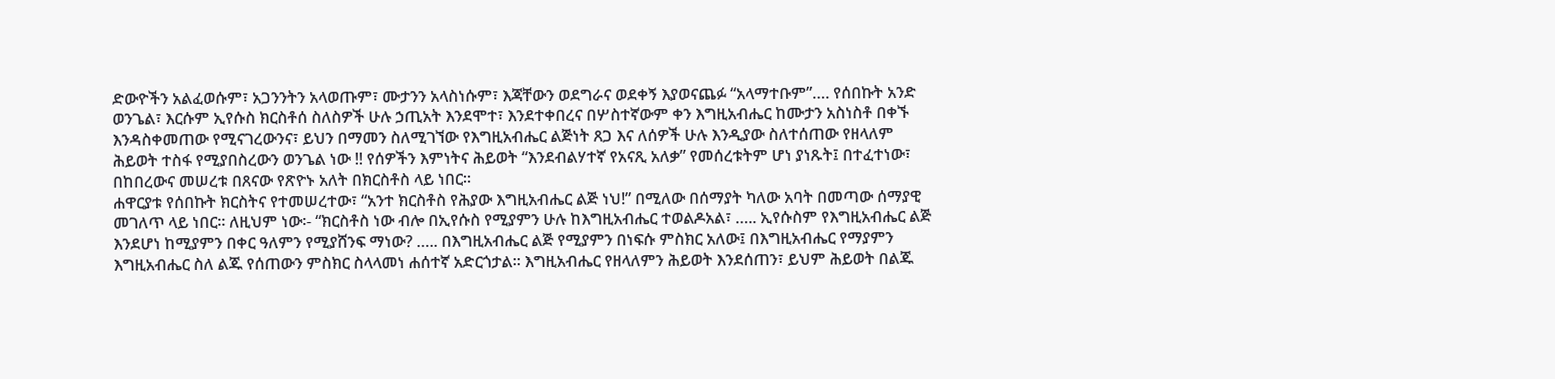ድውዮችን አልፈወሱም፣ አጋንንትን አላወጡም፣ ሙታንን አላስነሱም፣ እጃቸውን ወደግራና ወደቀኝ እያወናጨፉ “አላማተቡም”…. የሰበኩት አንድ ወንጌል፣ እርሱም ኢየሱስ ክርስቶሰ ስለስዎች ሁሉ ኃጢአት እንደሞተ፣ እንደተቀበረና በሦስተኛውም ቀን እግዚአብሔር ከሙታን አስነስቶ በቀኙ እንዳስቀመጠው የሚናገረውንና፣ ይህን በማመን ስለሚገኘው የእግዚአብሔር ልጅነት ጸጋ እና ለሰዎች ሁሉ እንዲያው ስለተሰጠው የዘላለም ሕይወት ተስፋ የሚያበስረውን ወንጌል ነው !! የሰዎችን እምነትና ሕይወት “እንደብልሃተኛ የአናጺ አለቃ” የመሰረቱትም ሆነ ያነጹት፤ በተፈተነው፣ በከበረውና መሠረቱ በጸናው የጽዮኑ አለት በክርስቶስ ላይ ነበር።
ሐዋርያቱ የሰበኩት ክርስትና የተመሠረተው፣ “አንተ ክርስቶስ የሕያው እግዚአብሔር ልጅ ነህ!” በሚለው በሰማያት ካለው አባት በመጣው ሰማያዊ መገለጥ ላይ ነበር። ለዚህም ነው፡- “ክርስቶስ ነው ብሎ በኢየሱስ የሚያምን ሁሉ ከእግዚአብሔር ተወልዶአል፣ ….. ኢየሱስም የእግዚአብሔር ልጅ እንደሆነ ከሚያምን በቀር ዓለምን የሚያሸንፍ ማነው? ….. በእግዚአብሔር ልጅ የሚያምን በነፍሱ ምስክር አለው፤ በእግዚአብሔር የማያምን እግዚአብሔር ስለ ልጁ የሰጠውን ምስክር ስላላመነ ሐሰተኛ አድርጎታል። እግዚአብሔር የዘላለምን ሕይወት እንደሰጠን፣ ይህም ሕይወት በልጁ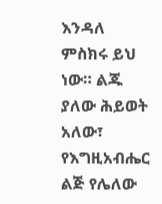እንዳለ ምስክሩ ይህ ነው። ልጁ ያለው ሕይወት አለው፣ የእግዚአብሔር ልጅ የሌለው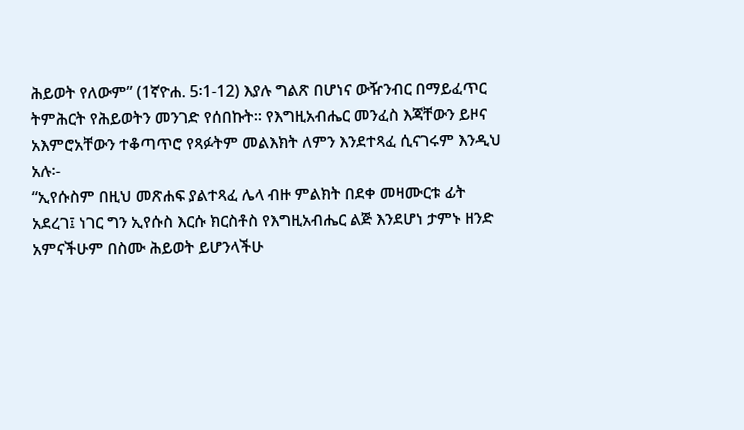ሕይወት የለውም” (1ኛዮሐ. 5፡1-12) እያሉ ግልጽ በሆነና ውዥንብር በማይፈጥር ትምሕርት የሕይወትን መንገድ የሰበኩት። የእግዚአብሔር መንፈስ እጃቸውን ይዞና አእምሮአቸውን ተቆጣጥሮ የጻፉትም መልእክት ለምን እንደተጻፈ ሲናገሩም እንዲህ አሉ፡-
“ኢየሱስም በዚህ መጽሐፍ ያልተጻፈ ሌላ ብዙ ምልክት በደቀ መዛሙርቱ ፊት አደረገ፤ ነገር ግን ኢየሱስ እርሱ ክርስቶስ የእግዚአብሔር ልጅ እንደሆነ ታምኑ ዘንድ አምናችሁም በስሙ ሕይወት ይሆንላችሁ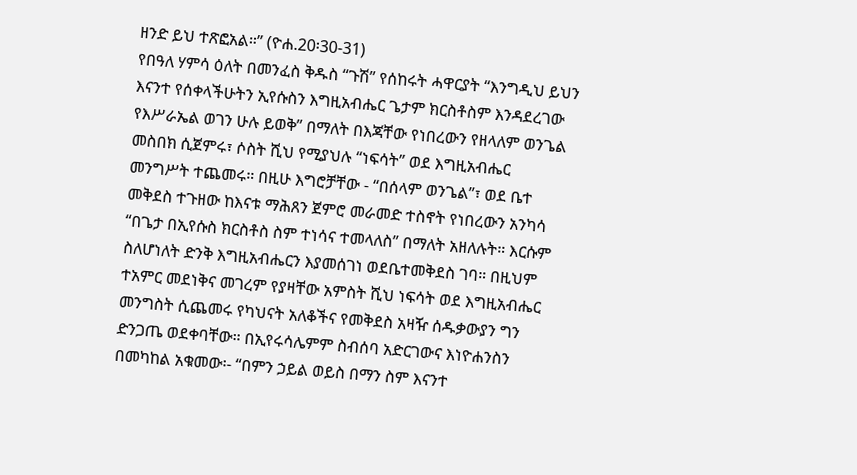ዘንድ ይህ ተጽፎአል።” (ዮሐ.20፡30-31)
የበዓለ ሃምሳ ዕለት በመንፈስ ቅዱስ “ጉሽ” የሰከሩት ሓዋርያት “እንግዲህ ይህን እናንተ የሰቀላችሁትን ኢየሱስን እግዚአብሔር ጌታም ክርስቶስም እንዳደረገው የእሥራኤል ወገን ሁሉ ይወቅ” በማለት በእጃቸው የነበረውን የዘላለም ወንጌል መስበክ ሲጀምሩ፣ ሶስት ሺህ የሚያህሉ “ነፍሳት” ወደ እግዚአብሔር መንግሥት ተጨመሩ። በዚሁ እግሮቻቸው - “በሰላም ወንጌል”፣ ወደ ቤተ መቅደስ ተጉዘው ከእናቱ ማሕጸን ጀምሮ መራመድ ተስኖት የነበረውን አንካሳ “በጌታ በኢየሱስ ክርስቶስ ስም ተነሳና ተመላለስ” በማለት አዘለሉት። እርሱም ስለሆነለት ድንቅ እግዚአብሔርን እያመሰገነ ወደቤተመቅደስ ገባ። በዚህም ተአምር መደነቅና መገረም የያዛቸው አምስት ሺህ ነፍሳት ወደ እግዚአብሔር መንግስት ሲጨመሩ የካህናት አለቆችና የመቅደስ አዛዥ ሰዱቃውያን ግን ድንጋጤ ወደቀባቸው። በኢየሩሳሌምም ስብሰባ አድርገውና እነዮሐንስን በመካከል አቁመው፡- “በምን ኃይል ወይስ በማን ስም እናንተ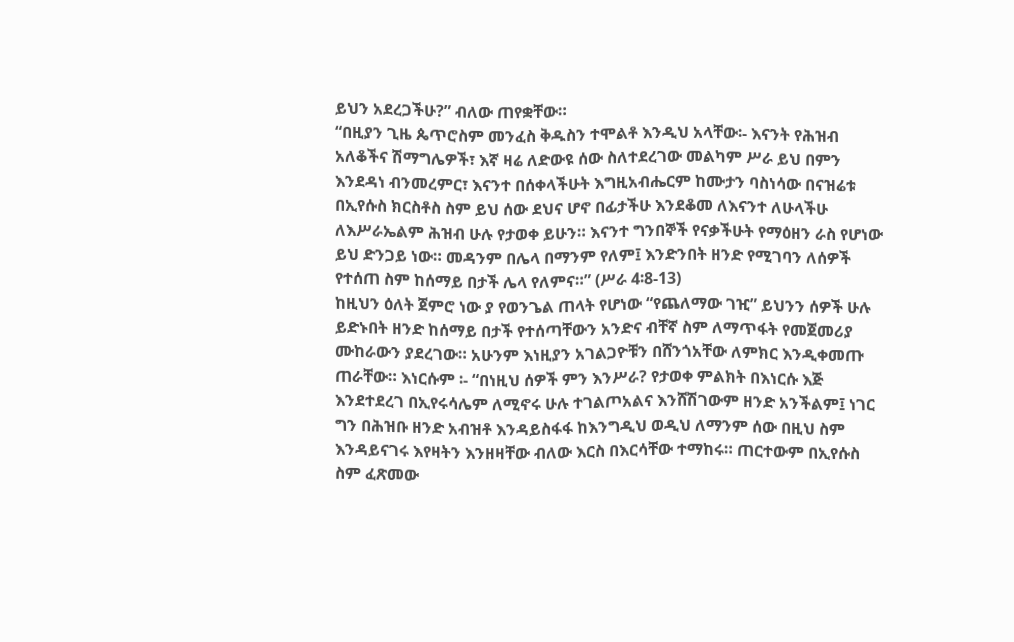ይህን አደረጋችሁ?” ብለው ጠየቋቸው።
“በዚያን ጊዜ ጴጥሮስም መንፈስ ቅዱስን ተሞልቶ እንዲህ አላቸው፡- እናንት የሕዝብ አለቆችና ሽማግሌዎች፣ እኛ ዛሬ ለድውዩ ሰው ስለተደረገው መልካም ሥራ ይህ በምን እንደዳነ ብንመረምር፣ እናንተ በሰቀላችሁት እግዚአብሔርም ከሙታን ባስነሳው በናዝሬቱ በኢየሱስ ክርስቶስ ስም ይህ ሰው ደህና ሆኖ በፊታችሁ እንደቆመ ለእናንተ ለሁላችሁ ለእሥራኤልም ሕዝብ ሁሉ የታወቀ ይሁን። እናንተ ግንበኞች የናቃችሁት የማዕዘን ራስ የሆነው ይህ ድንጋይ ነው። መዳንም በሌላ በማንም የለም፤ እንድንበት ዘንድ የሚገባን ለሰዎች የተሰጠ ስም ከሰማይ በታች ሌላ የለምና።” (ሥራ 4፡8-13)
ከዚህን ዕለት ጀምሮ ነው ያ የወንጌል ጠላት የሆነው “የጨለማው ገዢ” ይህንን ሰዎች ሁሉ ይድኑበት ዘንድ ከሰማይ በታች የተሰጣቸውን አንድና ብቸኛ ስም ለማጥፋት የመጀመሪያ ሙከራውን ያደረገው። አሁንም እነዚያን አገልጋዮቹን በሸንጎአቸው ለምክር እንዲቀመጡ ጠራቸው። እነርሱም ፡- “በነዚህ ሰዎች ምን እንሥራ? የታወቀ ምልክት በእነርሱ እጅ እንደተደረገ በኢየሩሳሌም ለሚኖሩ ሁሉ ተገልጦአልና እንሸሽገውም ዘንድ አንችልም፤ ነገር ግን በሕዝቡ ዘንድ አብዝቶ እንዳይስፋፋ ከእንግዲህ ወዲህ ለማንም ሰው በዚህ ስም እንዳይናገሩ እየዛትን እንዘዛቸው ብለው እርስ በእርሳቸው ተማከሩ። ጠርተውም በኢየሱስ ስም ፈጽመው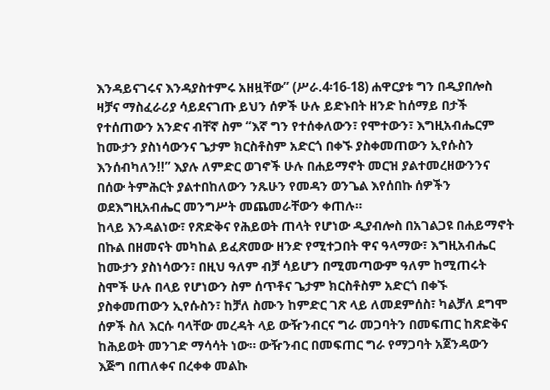እንዳይናገሩና እንዳያስተምሩ አዘዟቸው” (ሥራ.4፡16-18) ሐዋርያቱ ግን በዲያበሎስ ዛቻና ማስፈራሪያ ሳይደናገጡ ይህን ሰዎች ሁሉ ይድኑበት ዘንድ ከሰማይ በታች የተሰጠውን አንድና ብቸኛ ስም “እኛ ግን የተሰቀለውን፣ የሞተውን፣ እግዚአብሔርም ከሙታን ያስነሳውንና ጌታም ክርስቶስም አድርጎ በቀኙ ያስቀመጠውን ኢየሱስን እንሰብካለን!!” እያሉ ለምድር ወገኖች ሁሉ በሐይማኖት መርዝ ያልተመረዘውንንና በሰው ትምሕርት ያልተበከለውን ንጹሁን የመዳን ወንጌል እየሰበኩ ሰዎችን ወደእግዚአብሔር መንግሥት መጨመራቸውን ቀጠሉ።
ከላይ እንዳልነው፣ የጽድቅና የሕይወት ጠላት የሆነው ዲያብሎስ በአገልጋዩ በሐይማኖት በኩል በዘመናት መካከል ይፈጽመው ዘንድ የሚተጋበት ዋና ዓላማው፣ እግዚአብሔር ከሙታን ያስነሳውን፣ በዚህ ዓለም ብቻ ሳይሆን በሚመጣውም ዓለም ከሚጠሩት ስሞች ሁሉ በላይ የሆነውን ስም ሰጥቶና ጌታም ክርስቶስም አድርጎ በቀኙ ያስቀመጠውን ኢየሱስን፣ ከቻለ ስሙን ከምድር ገጽ ላይ ለመደምሰስ፣ ካልቻለ ደግሞ ሰዎች ስለ እርሱ ባላቸው መረዳት ላይ ውዥንብርና ግራ መጋባትን በመፍጠር ከጽድቅና ከሕይወት መንገድ ማሳሳት ነው። ውዥንብር በመፍጠር ግራ የማጋባት አጀንዳውን እጅግ በጠለቀና በረቀቀ መልኩ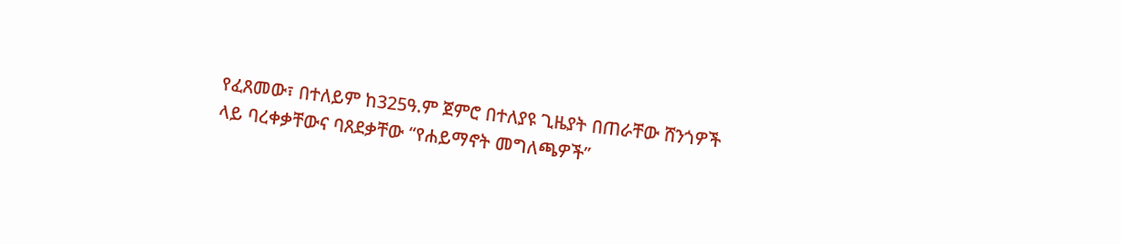የፈጸመው፣ በተለይም ከ325ዓ.ም ጀምሮ በተለያዩ ጊዜያት በጠራቸው ሸንጎዎች ላይ ባረቀቃቸውና ባጸደቃቸው “የሐይማኖት መግለጫዎች”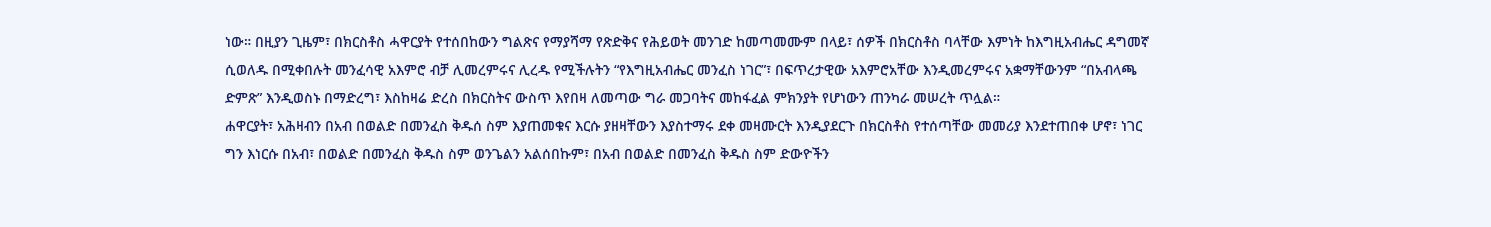ነው። በዚያን ጊዜም፣ በክርስቶስ ሓዋርያት የተሰበከውን ግልጽና የማያሻማ የጽድቅና የሕይወት መንገድ ከመጣመሙም በላይ፣ ሰዎች በክርስቶስ ባላቸው እምነት ከእግዚአብሔር ዳግመኛ ሲወለዱ በሚቀበሉት መንፈሳዊ አእምሮ ብቻ ሊመረምሩና ሊረዱ የሚችሉትን “የእግዚአብሔር መንፈስ ነገር”፣ በፍጥረታዊው አእምሮአቸው እንዲመረምሩና አቋማቸውንም “በአብላጫ ድምጽ” እንዲወስኑ በማድረግ፣ እስከዛሬ ድረስ በክርስትና ውስጥ እየበዛ ለመጣው ግራ መጋባትና መከፋፈል ምክንያት የሆነውን ጠንካራ መሠረት ጥሏል።
ሐዋርያት፣ አሕዛብን በአብ በወልድ በመንፈስ ቅዱሰ ስም እያጠመቁና እርሱ ያዘዛቸውን እያስተማሩ ደቀ መዛሙርት እንዲያደርጉ በክርስቶስ የተሰጣቸው መመሪያ እንደተጠበቀ ሆኖ፣ ነገር ግን እነርሱ በአብ፣ በወልድ በመንፈስ ቅዱስ ስም ወንጌልን አልሰበኩም፣ በአብ በወልድ በመንፈስ ቅዱስ ስም ድውዮችን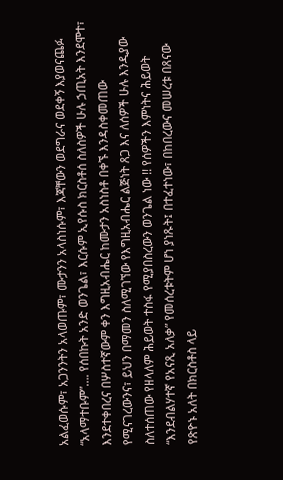አልፈወሱም፣ አጋንንትን አላወጡም፣ ሙታንን አላስነሱም፣ እጃቸውን ወደግራና ወደቀኝ እያወናጨፉ “አላማተቡም”…. የሰበኩት አንድ ወንጌል፣ እርሱም ኢየሱስ ክርስቶሰ ስለስዎች ሁሉ ኃጢአት እንደሞተ፣ እንደተቀበረና በሦስተኛውም ቀን እግዚአብሔር ከሙታን አስነስቶ በቀኙ እንዳስቀመጠው የሚናገረውንና፣ ይህን በማመን ስለሚገኘው የእግዚአብሔር ልጅነት ጸጋ እና ለሰዎች ሁሉ እንዲያው ስለተሰጠው የዘላለም ሕይወት ተስፋ የሚያበስረውን ወንጌል ነው !! የሰዎችን እምነትና ሕይወት “እንደብልሃተኛ የአናጺ አለቃ” የመሰረቱትም ሆነ ያነጹት፤ በተፈተነው፣ በከበረውና መሠረቱ በጸናው የጽዮኑ አለት በክርስቶስ ላይ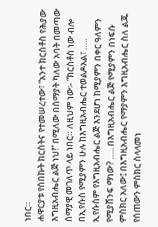ነበር።
ሐዋርያቱ የሰበኩት ክርስትና የተመሠረተው፣ “አንተ ክርስቶስ የሕያው እግዚአብሔር ልጅ ነህ!” በሚለው በሰማያት ካለው አባት በመጣው ሰማያዊ መገለጥ ላይ ነበር። ለዚህም ነው፡- “ክርስቶስ ነው ብሎ በኢየሱስ የሚያምን ሁሉ ከእግዚአብሔር ተወልዶአል፣ ….. ኢየሱስም የእግዚአብሔር ልጅ እንደሆነ ከሚያምን በቀር ዓለምን የሚያሸንፍ ማነው? ….. በእግዚአብሔር ልጅ የሚያምን በነፍሱ ምስክር አለው፤ በእግዚአብሔር የማያምን እግዚአብሔር ስለ ልጁ የሰጠውን ምስክር ስላላመነ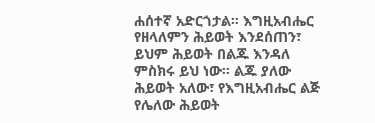ሐሰተኛ አድርጎታል። እግዚአብሔር የዘላለምን ሕይወት እንደሰጠን፣ ይህም ሕይወት በልጁ እንዳለ ምስክሩ ይህ ነው። ልጁ ያለው ሕይወት አለው፣ የእግዚአብሔር ልጅ የሌለው ሕይወት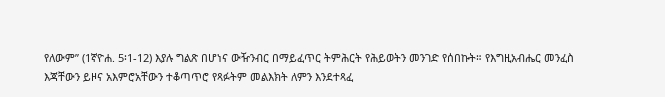የለውም” (1ኛዮሐ. 5፡1-12) እያሉ ግልጽ በሆነና ውዥንብር በማይፈጥር ትምሕርት የሕይወትን መንገድ የሰበኩት። የእግዚአብሔር መንፈስ እጃቸውን ይዞና አእምሮአቸውን ተቆጣጥሮ የጻፉትም መልእክት ለምን እንደተጻፈ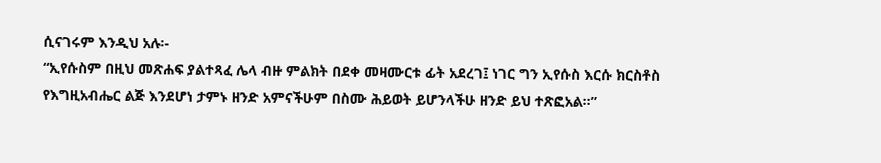ሲናገሩም እንዲህ አሉ፡-
“ኢየሱስም በዚህ መጽሐፍ ያልተጻፈ ሌላ ብዙ ምልክት በደቀ መዛሙርቱ ፊት አደረገ፤ ነገር ግን ኢየሱስ እርሱ ክርስቶስ የእግዚአብሔር ልጅ እንደሆነ ታምኑ ዘንድ አምናችሁም በስሙ ሕይወት ይሆንላችሁ ዘንድ ይህ ተጽፎአል።”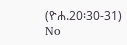(ዮሐ.20፡30-31)
No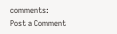comments:
Post a Comment